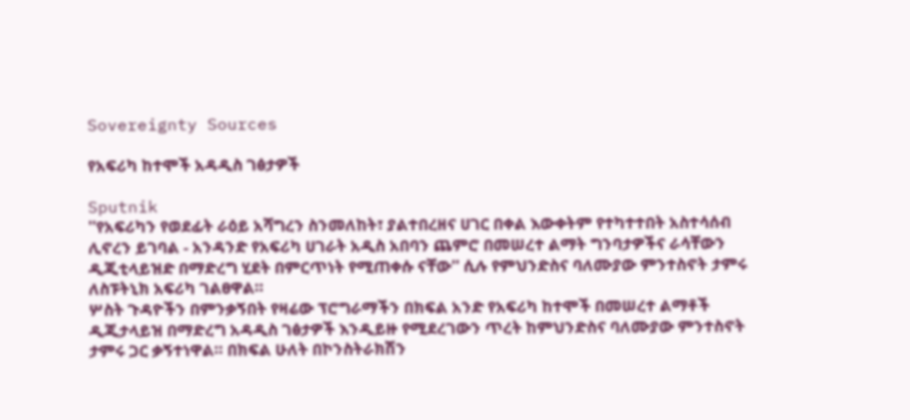Sovereignty Sources

የአፍሪካ ከተሞች አዳዲስ ገፅታዎች

Sputnik
''የአፍሪካን የወደፊት ራዕይ አሻግረን ስንመለከት፣ ያልተበረዘና ሀገር በቀል እውቀትም የተካተተበት አስተሳሰብ ሊኖረን ይገባል - አንዳንድ የአፍሪካ ሀገራት አዲስ አበባን ጨምሮ በመሠረተ ልማት ግንባታዎችና ራሳቸውን ዲጂቲላይዝድ በማድረግ ሂደት በምርጥነት የሚጠቀሱ ናቸው'' ሲሉ የምህንድስና ባለሙያው ምንተስኖት ታምሩ ለስፑትኒክ አፍሪካ ገልፀዋል።
ሦስት ጉዳዮችን በምንቃኝበት የዛሬው ፕሮግራማችን በክፍል አንድ የአፍሪካ ከተሞች በመሠረተ ልማቶች ዲጂታላይዝ በማድረግ አዳዲስ ገፅታዎች እንዲይዙ የሚደረገውን ጥረት ከምህንድስና ባለሙያው ምንተስኖት ታምሩ ጋር ቃኝተነዋል። በክፍል ሁለት በኮንስትራክሽን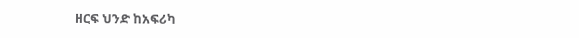ዘርፍ ህንድ ከአፍሪካ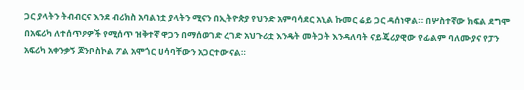ጋር ያላትን ትብብርና እንደ ብሪክስ አባልነቷ ያላትን ሚናን በኢትዮጵያ የህንድ አምባሳደር አኒል ኩመር ሬይ ጋር ዳሰነዋል። በሦስተኛው ክፍል ደግሞ በአፍሪካ ለተሰጥዖዎች የሚሰጥ ዝቅተኛ ዋጋን በማሰወገድ ረገድ አህጉሪቷ እንዴት መትጋት እንዳለባት ናይጄሪያዊው የፊልም ባለሙያና የፓን አፍሪካ አቀንቃኝ ጆንቦስኮል ፖል አሞጎር ሀሳባቸውን አጋርተውናል።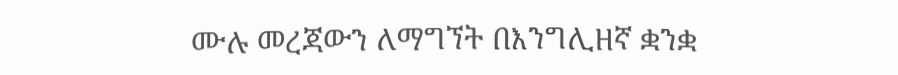ሙሉ መረጃውን ለማግኘት በእንግሊዘኛ ቋንቋ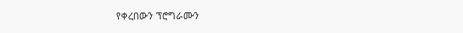የቀረበውን ፕሮግራሙን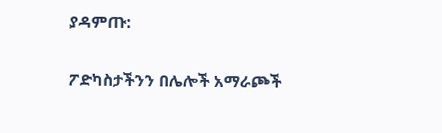ያዳምጡ:

ፖድካስታችንን በሌሎች አማራጮች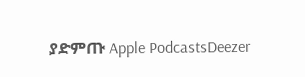ያድምጡ Apple PodcastsDeezer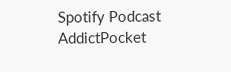Spotify Podcast AddictPocket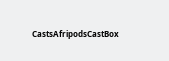CastsAfripodsCastBox